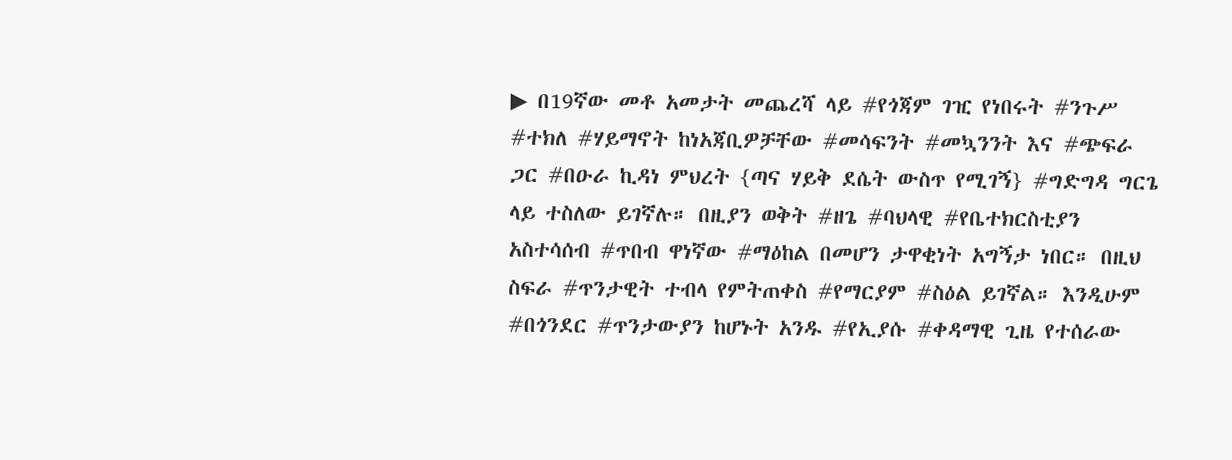▶ በ19ኛው መቶ አመታት መጨረሻ ላይ #የጎጃም ገዢ የነበሩት #ንጉሥ #ተክለ #ሃይማኖት ከነአጃቢዎቻቸው #መሳፍንት #መኳንንት እና #ጭፍራ ጋር #በዑራ ኪዳነ ምህረት {ጣና ሃይቅ ደሴት ውስጥ የሚገኝ} #ግድግዳ ግርጌ ላይ ተስለው ይገኛሉ። በዚያን ወቅት #ዘጌ #ባህላዊ #የቤተክርስቲያን አስተሳሰብ #ጥበብ ዋነኛው #ማዕከል በመሆን ታዋቂነት አግኝታ ነበር። በዚህ ስፍራ #ጥንታዊት ተብላ የምትጠቀስ #የማርያም #ስዕል ይገኛል። እንዲሁም #በጎንደር #ጥንታውያን ከሆኑት አንዱ #የኢያሱ #ቀዳማዊ ጊዜ የተሰራው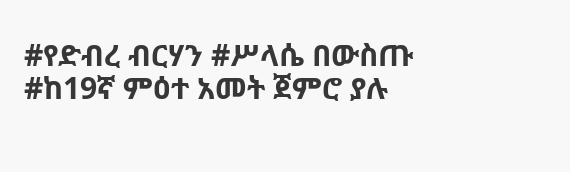#የድብረ ብርሃን #ሥላሴ በውስጡ #ከ19ኛ ምዕተ አመት ጀምሮ ያሉ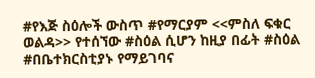#የእጅ ስዕሎች ውስጥ #የማርያም <<ምስለ ፍቁር ወልዳ>> የተሰኘው #ስዕል ሲሆን ከዚያ በፊት #ስዕል #በቤተክርስቲያኑ የማይገባና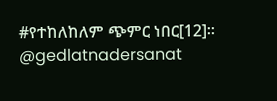#የተከለከለም ጭምር ነበር[12]። @gedlatnadersanat